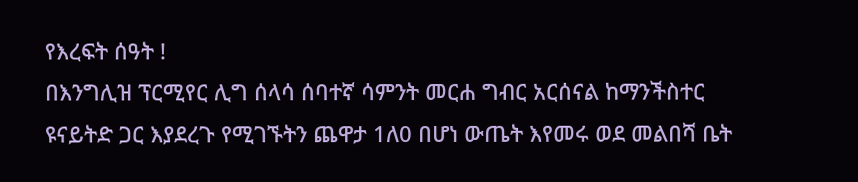የእረፍት ሰዓት !
በእንግሊዝ ፕርሚየር ሊግ ሰላሳ ሰባተኛ ሳምንት መርሐ ግብር አርሰናል ከማንችስተር ዩናይትድ ጋር እያደረጉ የሚገኙትን ጨዋታ 1ለ0 በሆነ ውጤት እየመሩ ወደ መልበሻ ቤት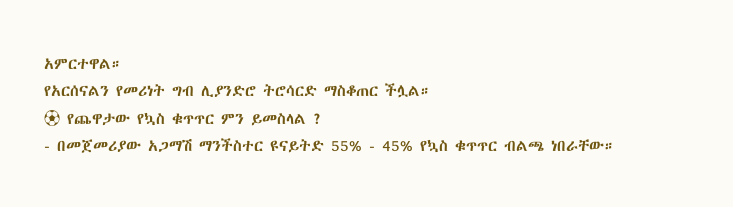አምርተዋል።
የአርሰናልን የመሪነት ግብ ሊያንድሮ ትሮሳርድ ማስቆጠር ችሏል።
⚽ የጨዋታው የኳስ ቁጥጥር ምን ይመስላል ?
- በመጀመሪያው አጋማሽ ማንችስተር ዩናይትድ 55% - 45% የኳስ ቁጥጥር ብልጫ ነበራቸው።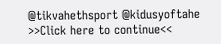@tikvahethsport @kidusyoftahe
>>Click here to continue<<